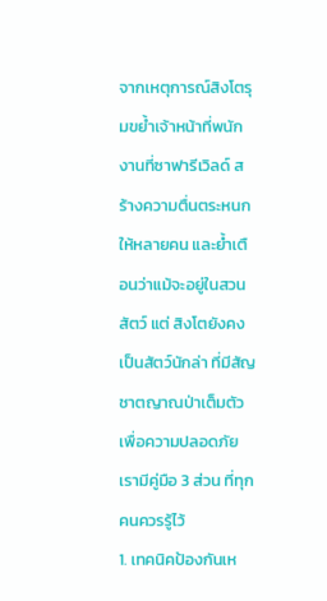จากเหตุการณ์สิงโตรุมขย้ำเจ้าหน้าที่พนักงานที่ซาฟารีเวิลด์ สร้างความตื่นตระหนกให้หลายคน และย้ำเตือนว่าแม้จะอยู่ในสวนสัตว์ แต่ สิงโตยังคงเป็นสัตว์นักล่า ที่มีสัญชาตญาณป่าเต็มตัว
เพื่อความปลอดภัย เรามีคู่มือ 3 ส่วน ที่ทุกคนควรรู้ไว้
1. เทคนิคป้องกันเห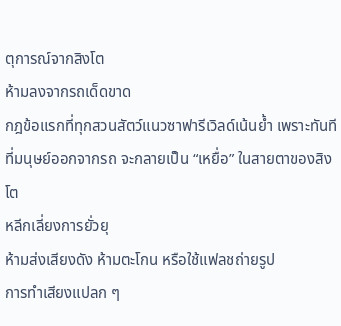ตุการณ์จากสิงโต
ห้ามลงจากรถเด็ดขาด
กฎข้อแรกที่ทุกสวนสัตว์แนวซาฟารีเวิลด์เน้นย้ำ เพราะทันทีที่มนุษย์ออกจากรถ จะกลายเป็น “เหยื่อ” ในสายตาของสิงโต
หลีกเลี่ยงการยั่วยุ
ห้ามส่งเสียงดัง ห้ามตะโกน หรือใช้แฟลชถ่ายรูป
การทำเสียงแปลก ๆ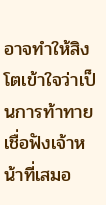อาจทำให้สิงโตเข้าใจว่าเป็นการท้าทาย
เชื่อฟังเจ้าหน้าที่เสมอ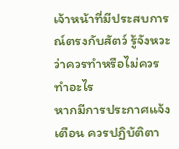เจ้าหน้าที่มีประสบการณ์ตรงกับสัตว์ รู้จังหวะว่าควรทำหรือไม่ควรทำอะไร
หากมีการประกาศแจ้งเตือน ควรปฏิบัติตา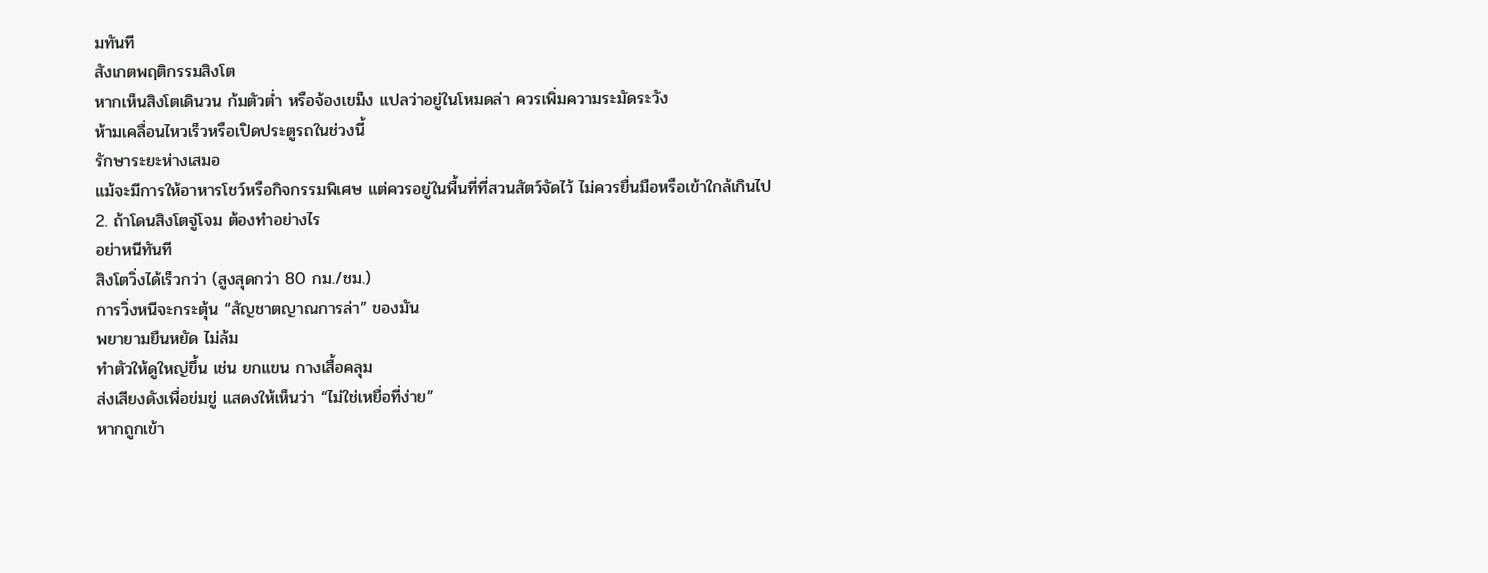มทันที
สังเกตพฤติกรรมสิงโต
หากเห็นสิงโตเดินวน ก้มตัวต่ำ หรือจ้องเขม็ง แปลว่าอยู่ในโหมดล่า ควรเพิ่มความระมัดระวัง
ห้ามเคลื่อนไหวเร็วหรือเปิดประตูรถในช่วงนี้
รักษาระยะห่างเสมอ
แม้จะมีการให้อาหารโชว์หรือกิจกรรมพิเศษ แต่ควรอยู่ในพื้นที่ที่สวนสัตว์จัดไว้ ไม่ควรยื่นมือหรือเข้าใกล้เกินไป
2. ถ้าโดนสิงโตจู่โจม ต้องทำอย่างไร
อย่าหนีทันที
สิงโตวิ่งได้เร็วกว่า (สูงสุดกว่า 80 กม./ชม.)
การวิ่งหนีจะกระตุ้น “สัญชาตญาณการล่า” ของมัน
พยายามยืนหยัด ไม่ล้ม
ทำตัวให้ดูใหญ่ขึ้น เช่น ยกแขน กางเสื้อคลุม
ส่งเสียงดังเพื่อข่มขู่ แสดงให้เห็นว่า “ไม่ใช่เหยื่อที่ง่าย”
หากถูกเข้า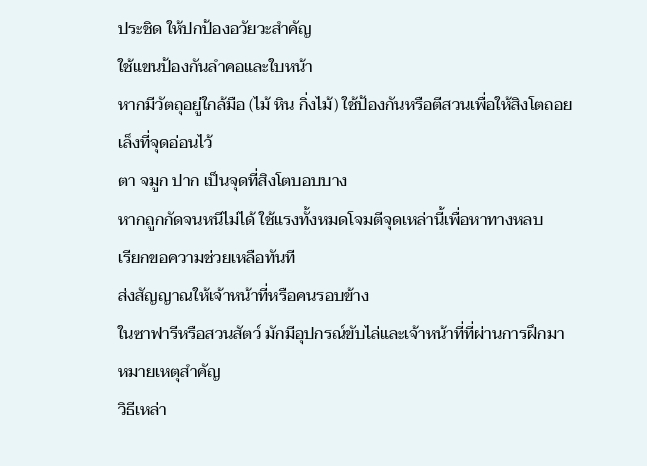ประชิด ให้ปกป้องอวัยวะสำคัญ
ใช้แขนป้องกันลำคอและใบหน้า
หากมีวัตถุอยู่ใกล้มือ (ไม้ หิน กิ่งไม้) ใช้ป้องกันหรือตีสวนเพื่อให้สิงโตถอย
เล็งที่จุดอ่อนไว้
ตา จมูก ปาก เป็นจุดที่สิงโตบอบบาง
หากถูกกัดจนหนีไม่ได้ ใช้แรงทั้งหมดโจมตีจุดเหล่านี้เพื่อหาทางหลบ
เรียกขอความช่วยเหลือทันที
ส่งสัญญาณให้เจ้าหน้าที่หรือคนรอบข้าง
ในซาฟารีหรือสวนสัตว์ มักมีอุปกรณ์ขับไล่และเจ้าหน้าที่ที่ผ่านการฝึกมา
หมายเหตุสำคัญ
วิธีเหล่า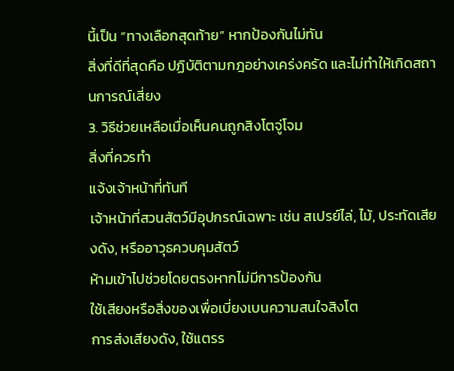นี้เป็น “ทางเลือกสุดท้าย” หากป้องกันไม่ทัน
สิ่งที่ดีที่สุดคือ ปฏิบัติตามกฎอย่างเคร่งครัด และไม่ทำให้เกิดสถานการณ์เสี่ยง
3. วิธีช่วยเหลือเมื่อเห็นคนถูกสิงโตจู่โจม
สิ่งที่ควรทำ
แจ้งเจ้าหน้าที่ทันที
เจ้าหน้าที่สวนสัตว์มีอุปกรณ์เฉพาะ เช่น สเปรย์ไล่, ไม้, ประทัดเสียงดัง, หรืออาวุธควบคุมสัตว์
ห้ามเข้าไปช่วยโดยตรงหากไม่มีการป้องกัน
ใช้เสียงหรือสิ่งของเพื่อเบี่ยงเบนความสนใจสิงโต
การส่งเสียงดัง, ใช้แตรร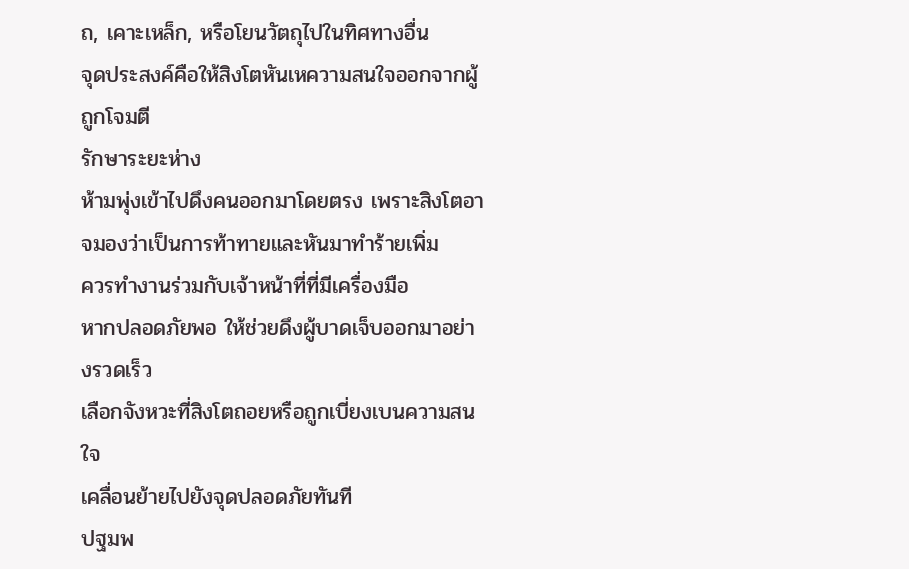ถ, เคาะเหล็ก, หรือโยนวัตถุไปในทิศทางอื่น
จุดประสงค์คือให้สิงโตหันเหความสนใจออกจากผู้ถูกโจมตี
รักษาระยะห่าง
ห้ามพุ่งเข้าไปดึงคนออกมาโดยตรง เพราะสิงโตอาจมองว่าเป็นการท้าทายและหันมาทำร้ายเพิ่ม
ควรทำงานร่วมกับเจ้าหน้าที่ที่มีเครื่องมือ
หากปลอดภัยพอ ให้ช่วยดึงผู้บาดเจ็บออกมาอย่างรวดเร็ว
เลือกจังหวะที่สิงโตถอยหรือถูกเบี่ยงเบนความสนใจ
เคลื่อนย้ายไปยังจุดปลอดภัยทันที
ปฐมพ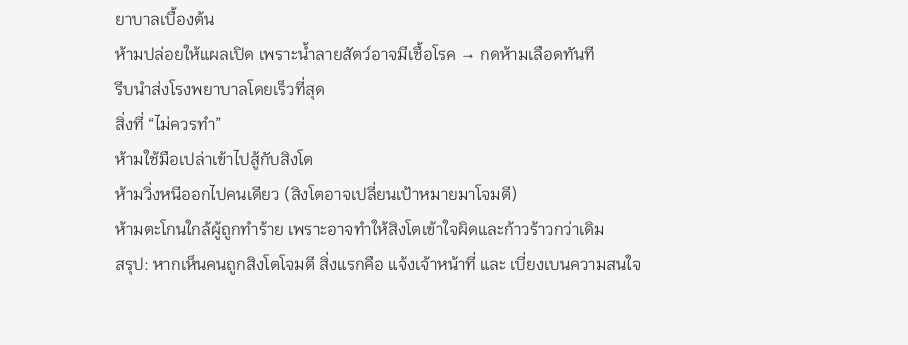ยาบาลเบื้องต้น
ห้ามปล่อยให้แผลเปิด เพราะน้ำลายสัตว์อาจมีเชื้อโรค → กดห้ามเลือดทันที
รีบนำส่งโรงพยาบาลโดยเร็วที่สุด
สิ่งที่ “ไม่ควรทำ”
ห้ามใช้มือเปล่าเข้าไปสู้กับสิงโต
ห้ามวิ่งหนีออกไปคนเดียว (สิงโตอาจเปลี่ยนเป้าหมายมาโจมตี)
ห้ามตะโกนใกล้ผู้ถูกทำร้าย เพราะอาจทำให้สิงโตเข้าใจผิดและก้าวร้าวกว่าเดิม
สรุป: หากเห็นคนถูกสิงโตโจมตี สิ่งแรกคือ แจ้งเจ้าหน้าที่ และ เบี่ยงเบนความสนใจ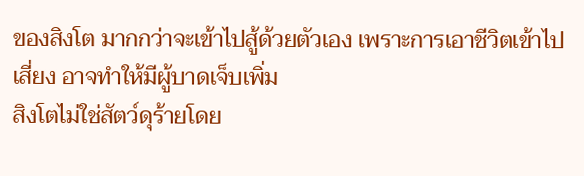ของสิงโต มากกว่าจะเข้าไปสู้ด้วยตัวเอง เพราะการเอาชีวิตเข้าไปเสี่ยง อาจทำให้มีผู้บาดเจ็บเพิ่ม
สิงโตไม่ใช่สัตว์ดุร้ายโดย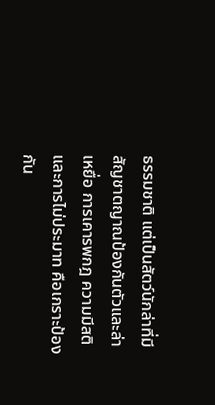ธรรมชาติ แต่เป็นสัตว์นักล่าที่มี สัญชาตญาณป้องกันตัวและล่าเหยื่อ การเคารพกฎ ความมีสติ และการไม่ประมาท คือเกราะป้องกัน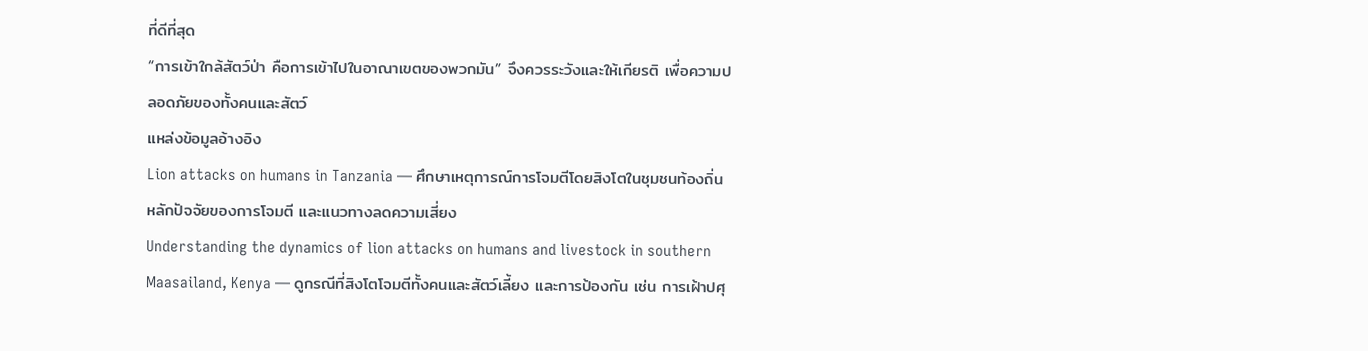ที่ดีที่สุด
“การเข้าใกล้สัตว์ป่า คือการเข้าไปในอาณาเขตของพวกมัน” จึงควรระวังและให้เกียรติ เพื่อความปลอดภัยของทั้งคนและสัตว์
แหล่งข้อมูลอ้างอิง
Lion attacks on humans in Tanzania — ศึกษาเหตุการณ์การโจมตีโดยสิงโตในชุมชนท้องถิ่น หลักปัจจัยของการโจมตี และแนวทางลดความเสี่ยง
Understanding the dynamics of lion attacks on humans and livestock in southern Maasailand, Kenya — ดูกรณีที่สิงโตโจมตีทั้งคนและสัตว์เลี้ยง และการป้องกัน เช่น การเฝ้าปศุ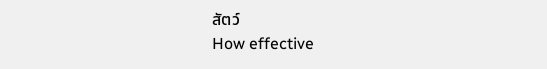สัตว์
How effective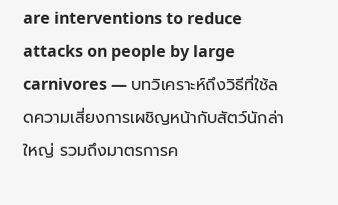are interventions to reduce attacks on people by large carnivores — บทวิเคราะห์ถึงวิธีที่ใช้ลดความเสี่ยงการเผชิญหน้ากับสัตว์นักล่าใหญ่ รวมถึงมาตรการค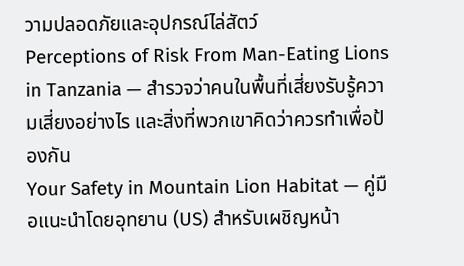วามปลอดภัยและอุปกรณ์ไล่สัตว์
Perceptions of Risk From Man-Eating Lions in Tanzania — สำรวจว่าคนในพื้นที่เสี่ยงรับรู้ความเสี่ยงอย่างไร และสิ่งที่พวกเขาคิดว่าควรทำเพื่อป้องกัน
Your Safety in Mountain Lion Habitat — คู่มือแนะนำโดยอุทยาน (US) สำหรับเผชิญหน้า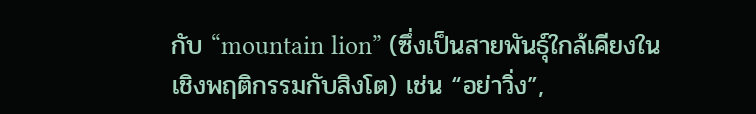กับ “mountain lion” (ซึ่งเป็นสายพันธุ์ใกล้เคียงในเชิงพฤติกรรมกับสิงโต) เช่น “อย่าวิ่ง”,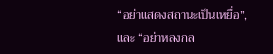“อย่าแสดงสถานะเป็นเหยื่อ”, และ “อย่าหลงกล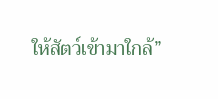ให้สัตว์เข้ามาใกล้”